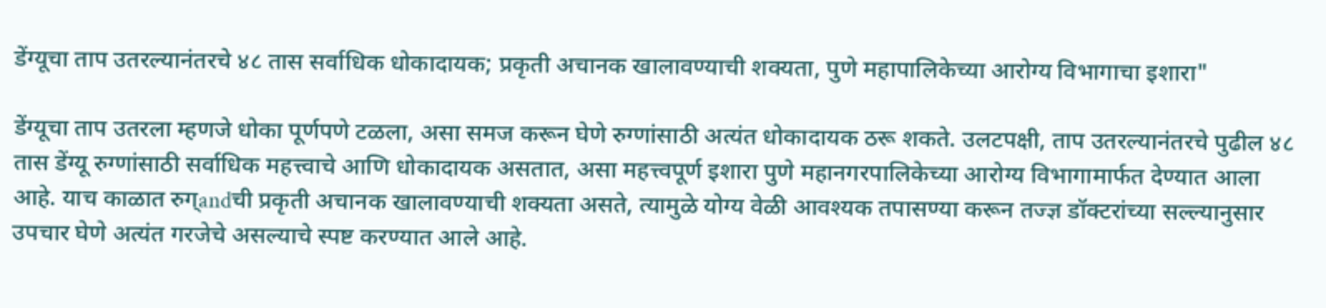डेंग्यूचा ताप उतरल्यानंतरचे ४८ तास सर्वाधिक धोकादायक; प्रकृती अचानक खालावण्याची शक्यता, पुणे महापालिकेच्या आरोग्य विभागाचा इशारा"

डेंग्यूचा ताप उतरला म्हणजे धोका पूर्णपणे टळला, असा समज करून घेणे रुग्णांसाठी अत्यंत धोकादायक ठरू शकते. उलटपक्षी, ताप उतरल्यानंतरचे पुढील ४८ तास डेंग्यू रुग्णांसाठी सर्वाधिक महत्त्वाचे आणि धोकादायक असतात, असा महत्त्वपूर्ण इशारा पुणे महानगरपालिकेच्या आरोग्य विभागामार्फत देण्यात आला आहे. याच काळात रुग्andची प्रकृती अचानक खालावण्याची शक्यता असते, त्यामुळे योग्य वेळी आवश्यक तपासण्या करून तज्ज्ञ डॉक्टरांच्या सल्ल्यानुसार उपचार घेणे अत्यंत गरजेचे असल्याचे स्पष्ट करण्यात आले आहे.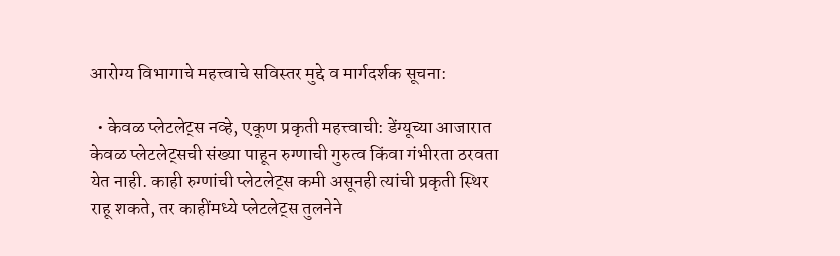आरोग्य विभागाचे महत्त्वाचे सविस्तर मुद्दे व मार्गदर्शक सूचना:

  • केवळ प्लेटलेट्स नव्हे, एकूण प्रकृती महत्त्वाची: डेंग्यूच्या आजारात केवळ प्लेटलेट्सची संख्या पाहून रुग्णाची गुरुत्व किंवा गंभीरता ठरवता येत नाही. काही रुग्णांची प्लेटलेट्स कमी असूनही त्यांची प्रकृती स्थिर राहू शकते, तर काहींमध्ये प्लेटलेट्स तुलनेने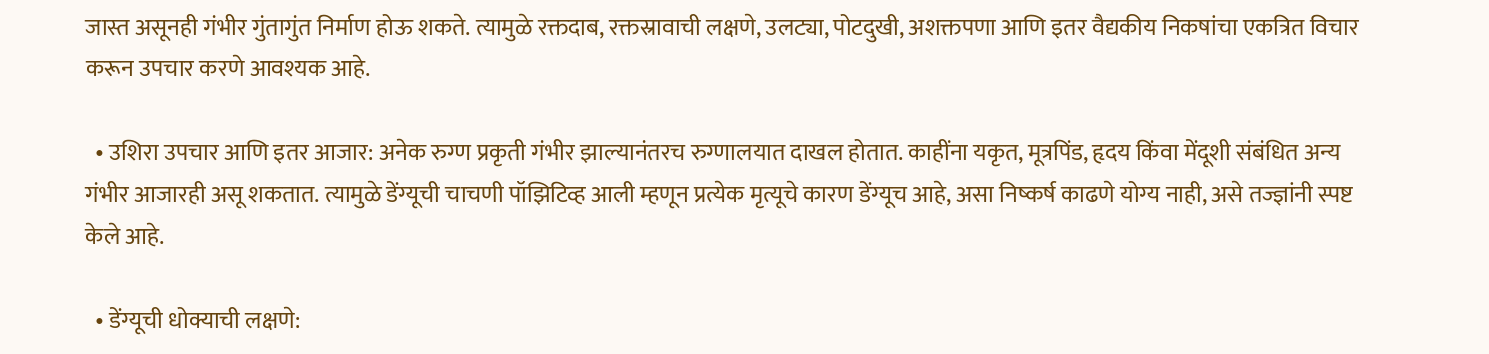जास्त असूनही गंभीर गुंतागुंत निर्माण होऊ शकते. त्यामुळे रक्तदाब, रक्तस्रावाची लक्षणे, उलट्या, पोटदुखी, अशक्तपणा आणि इतर वैद्यकीय निकषांचा एकत्रित विचार करून उपचार करणे आवश्यक आहे.

  • उशिरा उपचार आणि इतर आजार: अनेक रुग्ण प्रकृती गंभीर झाल्यानंतरच रुग्णालयात दाखल होतात. काहींना यकृत, मूत्रपिंड, हृदय किंवा मेंदूशी संबंधित अन्य गंभीर आजारही असू शकतात. त्यामुळे डेंग्यूची चाचणी पॉझिटिव्ह आली म्हणून प्रत्येक मृत्यूचे कारण डेंग्यूच आहे, असा निष्कर्ष काढणे योग्य नाही, असे तज्ज्ञांनी स्पष्ट केले आहे.

  • डेंग्यूची धोक्याची लक्षणे: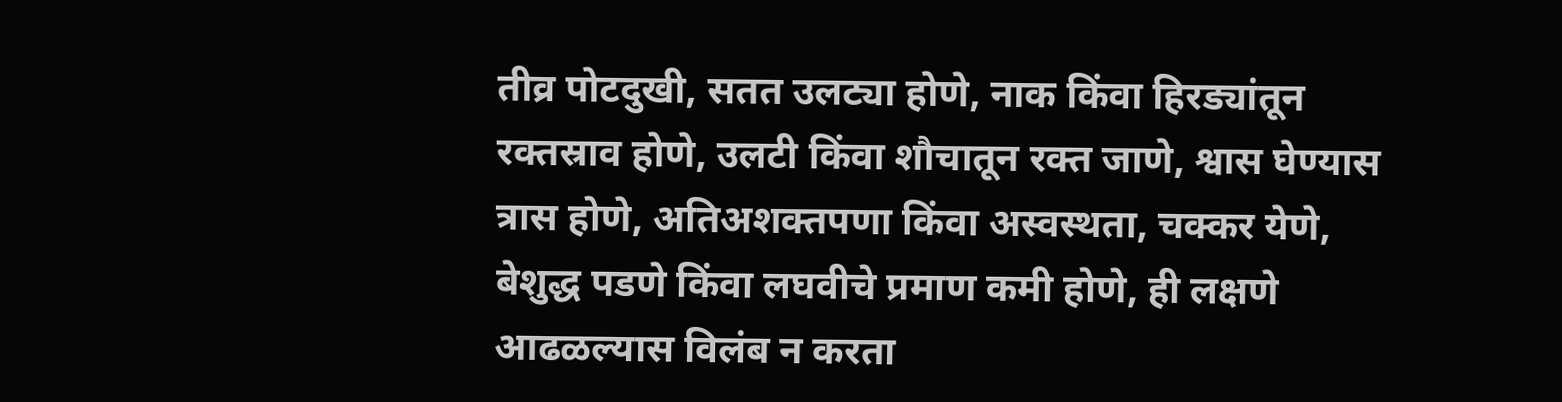तीव्र पोटदुखी, सतत उलट्या होणे, नाक किंवा हिरड्यांतून रक्तस्राव होणे, उलटी किंवा शौचातून रक्त जाणे, श्वास घेण्यास त्रास होणे, अतिअशक्तपणा किंवा अस्वस्थता, चक्कर येणे, बेशुद्ध पडणे किंवा लघवीचे प्रमाण कमी होणे, ही लक्षणे आढळल्यास विलंब न करता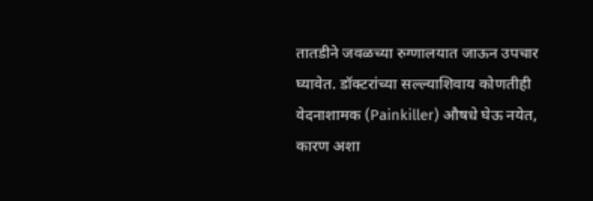तातडीने जवळच्या रुग्णालयात जाऊन उपचार घ्यावेत. डॉक्टरांच्या सल्ल्याशिवाय कोणतीही वेदनाशामक (Painkiller) औषधे घेऊ नयेत, कारण अशा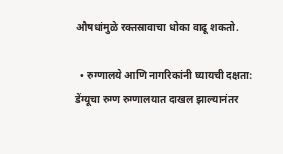औषधांमुळे रक्तस्रावाचा धोका वाढू शकतो.

  • रुग्णालये आणि नागरिकांनी घ्यायची दक्षता: डेंग्यूचा रुग्ण रुग्णालयात दाखल झाल्यानंतर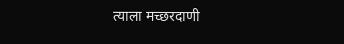त्याला मच्छरदाणी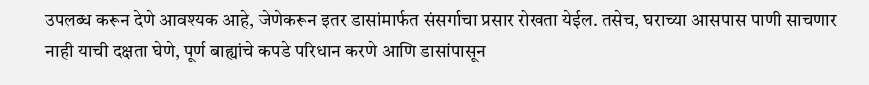उपलब्ध करून देणे आवश्यक आहे, जेणेकरून इतर डासांमार्फत संसर्गाचा प्रसार रोखता येईल. तसेच, घराच्या आसपास पाणी साचणार नाही याची दक्षता घेणे, पूर्ण बाह्यांचे कपडे परिधान करणे आणि डासांपासून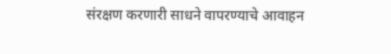संरक्षण करणारी साधने वापरण्याचे आवाहन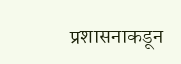प्रशासनाकडून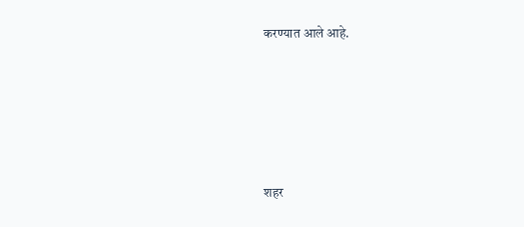करण्यात आले आहे.





शहर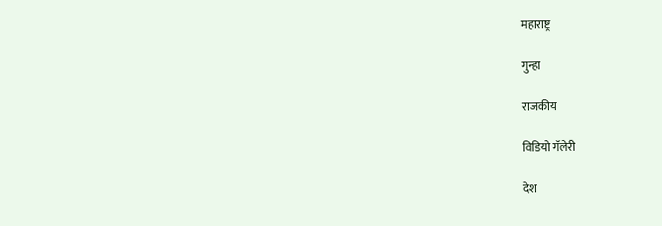महाराष्ट्र

गुन्हा

राजकीय

विडियो गॅलेरी

देश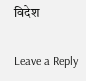विदेश

Leave a Reply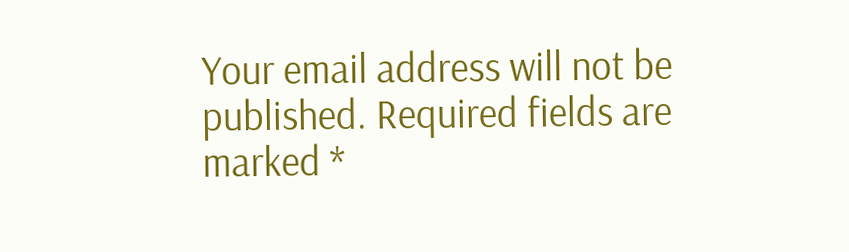Your email address will not be published. Required fields are marked *